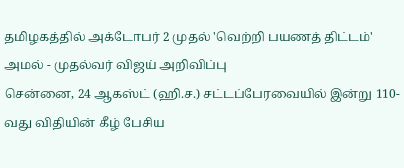தமிழகத்தில் அக்டோபர் 2 முதல் 'வெற்றி பயணத் திட்டம்' அமல் - முதல்வர் விஜய் அறிவிப்பு
சென்னை, 24 ஆகஸ்ட் (ஹி.ச.) சட்டப்பேரவையில் இன்று 110-வது விதியின் கீழ் பேசிய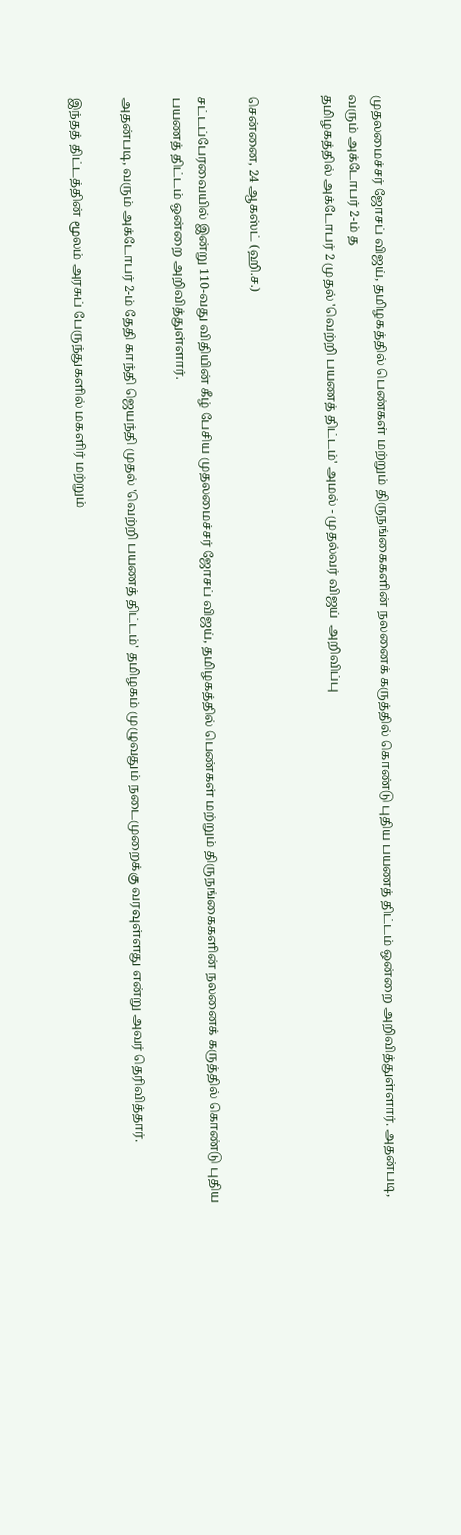முதலமைச்சர் ஜோசப் விஜய், தமிழகத்தில் பெண்கள் மற்றும் திருநங்கைகளின் நலனைக் கருத்தில் கொண்டு புதிய பயணத் திட்டம் ஒன்றை அறிவித்துள்ளார். அதன்படி, வரும் அக்டோபர் 2-ம் த
தமிழகத்தில் அக்டோபர் 2 முதல் 'வெற்றி பயணத் திட்டம்' அமல் - முதல்வர் விஜய்  அறிவிப்பு


சென்னை, 24 ஆகஸ்ட் (ஹி.ச.)

சட்டப்பேரவையில் இன்று 110-வது விதியின் கீழ் பேசிய முதலமைச்சர் ஜோசப் விஜய், தமிழகத்தில் பெண்கள் மற்றும் திருநங்கைகளின் நலனைக் கருத்தில் கொண்டு புதிய பயணத் திட்டம் ஒன்றை அறிவித்துள்ளார்.

அதன்படி, வரும் அக்டோபர் 2-ம் தேதி காந்தி ஜெயந்தி முதல் 'வெற்றி பயணத் திட்டம்' தமிழகம் முழுவதும் நடைமுறைக்கு வரவுள்ளது என்று அவர் தெரிவித்தார்.

இந்தத் திட்டத்தின் மூலம் அரசுப் பேருந்துகளில் மகளிர் மற்றும்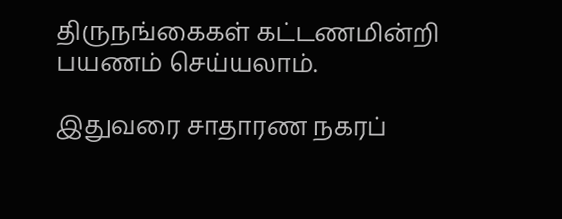திருநங்கைகள் கட்டணமின்றி பயணம் செய்யலாம்.

இதுவரை சாதாரண நகரப்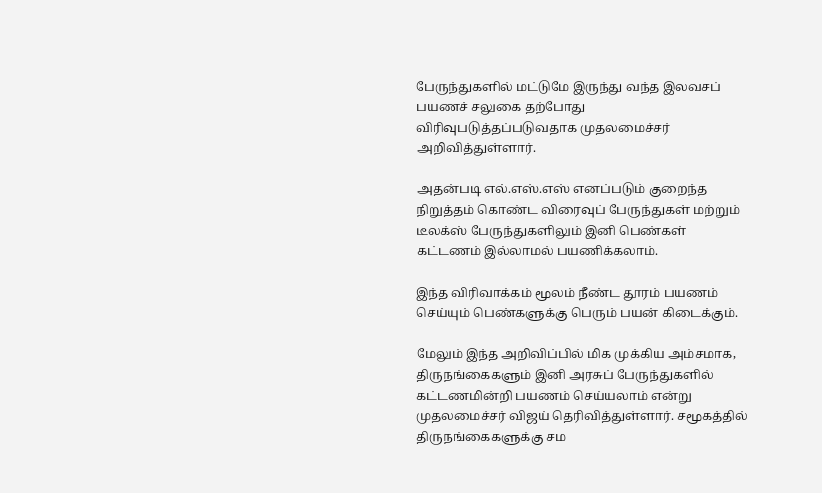பேருந்துகளில் மட்டுமே இருந்து வந்த இலவசப் பயணச் சலுகை தற்போது விரிவுபடுத்தப்படுவதாக முதலமைச்சர் அறிவித்துள்ளார்.

அதன்படி எல்.எஸ்.எஸ் எனப்படும் குறைந்த நிறுத்தம் கொண்ட விரைவுப் பேருந்துகள் மற்றும் டீலக்ஸ் பேருந்துகளிலும் இனி பெண்கள் கட்டணம் இல்லாமல் பயணிக்கலாம்.

இந்த விரிவாக்கம் மூலம் நீண்ட தூரம் பயணம் செய்யும் பெண்களுக்கு பெரும் பயன் கிடைக்கும்.

மேலும் இந்த அறிவிப்பில் மிக முக்கிய அம்சமாக, திருநங்கைகளும் இனி அரசுப் பேருந்துகளில் கட்டணமின்றி பயணம் செய்யலாம் என்று முதலமைச்சர் விஜய் தெரிவித்துள்ளார். சமூகத்தில் திருநங்கைகளுக்கு சம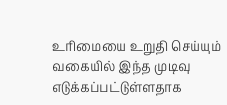உரிமையை உறுதி செய்யும் வகையில் இந்த முடிவு எடுக்கப்பட்டுள்ளதாக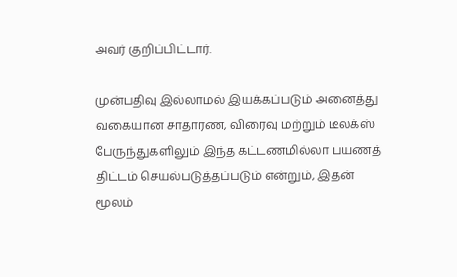அவர் குறிப்பிட்டார்.

முன்பதிவு இல்லாமல் இயக்கப்படும் அனைத்து வகையான சாதாரண, விரைவு மற்றும் டீலக்ஸ் பேருந்துகளிலும் இந்த கட்டணமில்லா பயணத் திட்டம் செயல்படுத்தப்படும் என்றும், இதன் மூலம்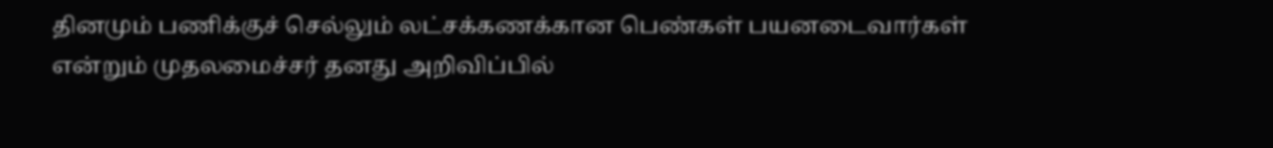தினமும் பணிக்குச் செல்லும் லட்சக்கணக்கான பெண்கள் பயனடைவார்கள் என்றும் முதலமைச்சர் தனது அறிவிப்பில்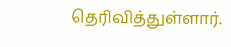தெரிவித்துள்ளார்.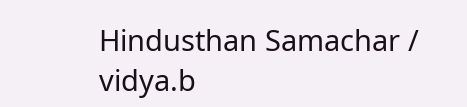Hindusthan Samachar / vidya.b